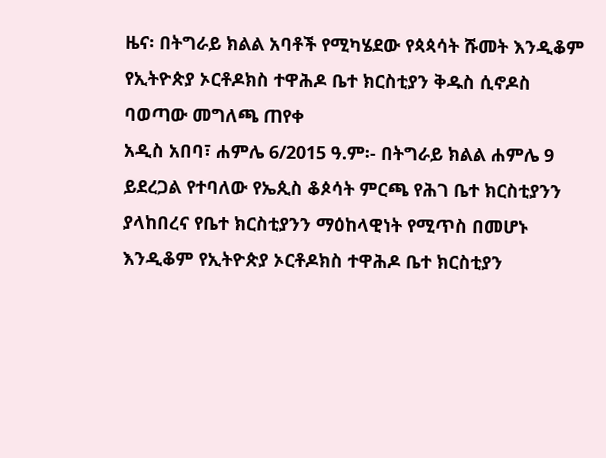ዜና፡ በትግራይ ክልል አባቶች የሚካሄደው የጳጳሳት ሹመት እንዲቆም የኢትዮጵያ ኦርቶዶክስ ተዋሕዶ ቤተ ክርስቲያን ቅዱስ ሲኖዶስ ባወጣው መግለጫ ጠየቀ
አዲስ አበባ፣ ሐምሌ 6/2015 ዓ.ም፡- በትግራይ ክልል ሐምሌ 9 ይደረጋል የተባለው የኤጲስ ቆጶሳት ምርጫ የሕገ ቤተ ክርስቲያንን ያላከበረና የቤተ ክርስቲያንን ማዕከላዊነት የሚጥስ በመሆኑ እንዲቆም የኢትዮጵያ ኦርቶዶክስ ተዋሕዶ ቤተ ክርስቲያን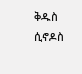ቅዱስ ሲኖዶስ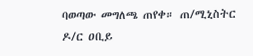ባወጣው መግለጫ ጠየቀ። ጠ/ሚኒስትር ዶ/ር ዐቢይ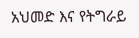አህመድ እና የትግራይ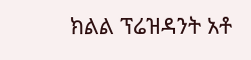ክልል ፕሬዝዳንት አቶ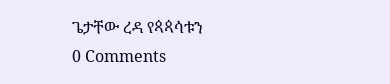ጌታቸው ረዳ የጳጳሳቱን
0 Comments